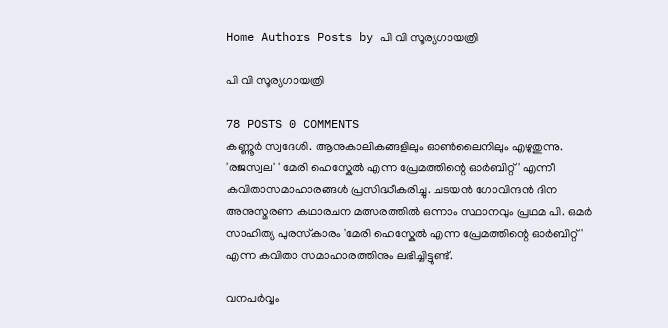Home Authors Posts by പി വി സൂര്യഗായത്രി

പി വി സൂര്യഗായത്രി

78 POSTS 0 COMMENTS
കണ്ണൂർ സ്വദേശി. ആനുകാലികങ്ങളിലും ഓൺലൈനിലും എഴുതുന്നു. 'രജസ്വല' ' മേരി ഹെസ്കേൽ എന്ന പ്രേമത്തിന്റെ ഓർബിറ്റ്' എന്നീ കവിതാസമാഹാരങ്ങൾ പ്രസിദ്ധീകരിച്ചു. ചടയൻ ഗോവിന്ദൻ ദിന അനുസ്മരണ കഥാരചന മത്സരത്തിൽ ഒന്നാം സ്ഥാനവും പ്രഥമ പി. ഒമർ സാഹിത്യ പുരസ്‌കാരം 'മേരി ഹെസ്കേൽ എന്ന പ്രേമത്തിന്റെ ഓർബിറ്റ്' എന്ന കവിതാ സമാഹാരത്തിനും ലഭിച്ചിട്ടുണ്ട്.

വനപർവ്വം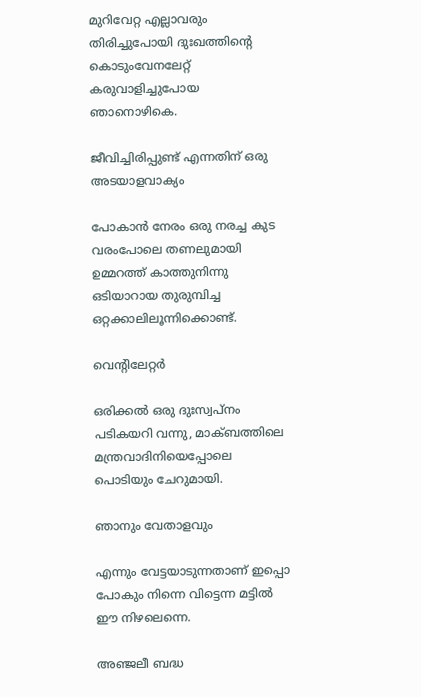മുറിവേറ്റ എല്ലാവരും തിരിച്ചുപോയി ദുഃഖത്തിന്റെ കൊടുംവേനലേറ്റ് കരുവാളിച്ചുപോയ ഞാനൊഴികെ.

ജീവിച്ചിരിപ്പുണ്ട് എന്നതിന് ഒരു അടയാളവാക്യം

പോകാൻ നേരം ഒരു നരച്ച കുട വരംപോലെ തണലുമായി ഉമ്മറത്ത് കാത്തുനിന്നു ഒടിയാറായ തുരുമ്പിച്ച ഒറ്റക്കാലിലൂന്നിക്കൊണ്ട്‌.

വെന്റിലേറ്റർ

ഒരിക്കൽ ഒരു ദുഃസ്വപ്നം പടികയറി വന്നു, മാക്ബത്തിലെ മന്ത്രവാദിനിയെപ്പോലെ പൊടിയും ചേറുമായി.

ഞാനും വേതാളവും

എന്നും വേട്ടയാടുന്നതാണ് ഇപ്പൊ പോകും നിന്നെ വിട്ടെന്ന മട്ടിൽ ഈ നിഴലെന്നെ.

അഞ്ജലീ ബദ്ധ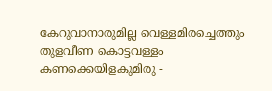കേറുവാനാരുമില്ല വെള്ളമിരച്ചെത്തും തുളവീണ കൊട്ടവള്ളം കണക്കെയിളകുമിരു -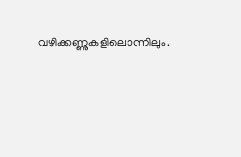വഴിക്കണ്ണുകളിലൊന്നിലും.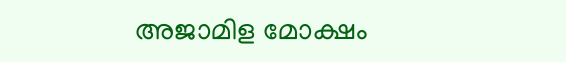അജാമിള മോക്ഷം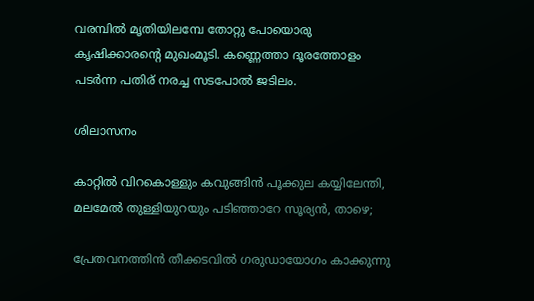വരമ്പിൽ മൃതിയിലമ്പേ തോറ്റു പോയൊരു കൃഷിക്കാരന്റെ മുഖംമൂടി. കണ്ണെത്താ ദൂരത്തോളം പടർന്ന പതിര് നരച്ച സടപോൽ ജടിലം.

ശിലാസനം

കാറ്റിൽ വിറകൊള്ളും കവുങ്ങിൻ പൂക്കുല കയ്യിലേന്തി, മലമേൽ തുള്ളിയുറയും പടിഞ്ഞാറേ സൂര്യൻ, താഴെ;

പ്രേതവനത്തിൻ തീക്കടവിൽ ഗരുഡായോഗം കാക്കുന്നു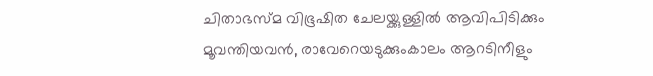ചിതാഭസ്മ വിഭൂഷിത ചേലയ്ക്കുള്ളിൽ ആവിപിടിക്കും മൂവന്തിയവൻ, രാവേറെയടുക്കുംകാലം ആറടിനീളും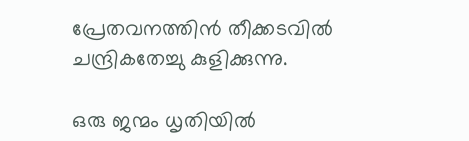പ്രേതവനത്തിൻ തീക്കടവിൽ ചന്ദ്രികതേച്ചു കുളിക്കുന്നു.

ഒരു ജന്മം ധൃതിയിൽ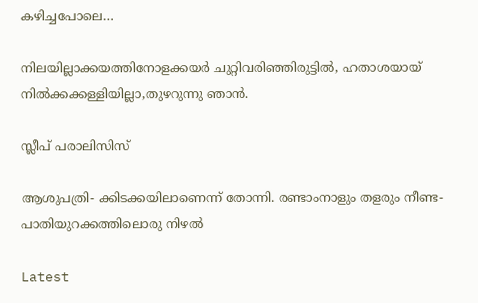കഴിച്ചപോലെ…

നിലയില്ലാക്കയത്തിനോളക്കയർ ചുറ്റിവരിഞ്ഞിരുട്ടിൽ, ഹതാശയായ് നിൽക്കക്കള്ളിയില്ലാ,തുഴറുന്നു ഞാൻ.

സ്ലീപ്‌ പരാലിസിസ്

ആശുപത്രി- ക്കിടക്കയിലാണെന്ന് തോന്നി. രണ്ടാംനാളും തളരും നീണ്ട- പാതിയുറക്കത്തിലൊരു നിഴൽ

Latest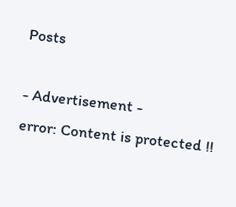Posts

- Advertisement -
error: Content is protected !!